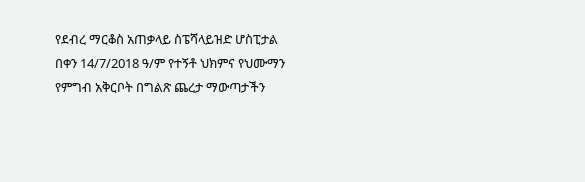የደብረ ማርቆስ አጠቃላይ ስፔሻላይዝድ ሆስፒታል በቀን 14/7/2018 ዓ/ም የተኝቶ ህክምና የህሙማን የምግብ አቅርቦት በግልጽ ጨረታ ማውጣታችን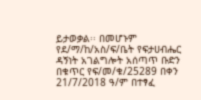ይታወቃል፡፡ በመሆኑም የደ/ማ/ከ/አስ/ፍ/ቤት የፍታሀብሔር ዳኝነት አገልግሎት አሰጣጥ ቡድን በቁጥር የፍ/መ/ቁ/25289 በቀን 21/7/2018 ዓ/ም በተፃፈ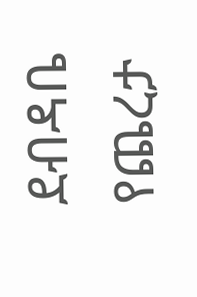ደብዳቤ የጨረታ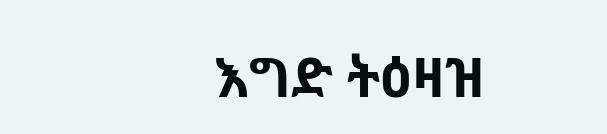እግድ ትዕዛዝ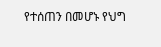የተሰጠን በመሆኑ የህግ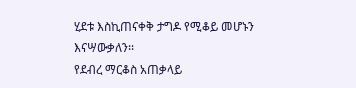ሂደቱ እስኪጠናቀቅ ታግዶ የሚቆይ መሆኑን እናሣውቃለን፡፡
የደብረ ማርቆስ አጠቃላይ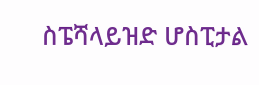ስፔሻላይዝድ ሆስፒታል